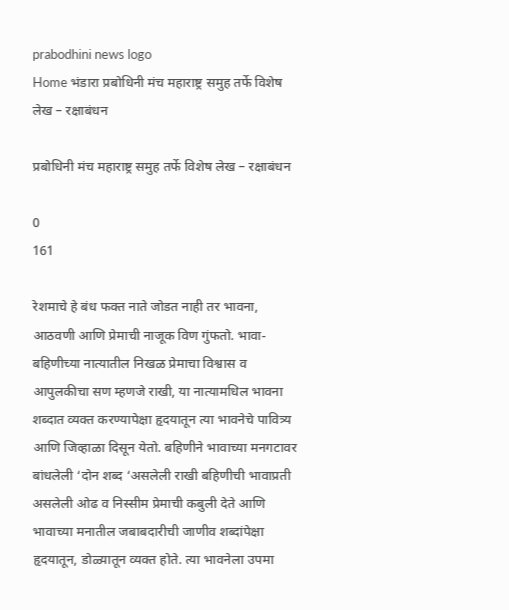prabodhini news logo
Home भंडारा प्रबोधिनी मंच महाराष्ट्र समुह तर्फे विशेष लेख – रक्षाबंधन

प्रबोधिनी मंच महाराष्ट्र समुह तर्फे विशेष लेख – रक्षाबंधन

0
161

रेशमाचे हे बंध फक्त नाते जोडत नाही तर भावना, आठवणी आणि प्रेमाची नाजूक विण गुंफतो. भावा-बहिणीच्या नात्यातील निखळ प्रेमाचा विश्वास व आपुलकीचा सण म्हणजे राखी, या नात्यामधिल भावना शब्दात व्यक्त करण्यापेक्षा हृदयातून त्या भावनेचे पावित्र्य आणि जिव्हाळा दिसून येतो. बहिणीने भावाच्या मनगटावर बांधलेली ‘दोन शब्द ‘असलेली राखी बहिणीची भावाप्रती असलेली ओढ व निस्सीम प्रेमाची कबुली देते आणि भावाच्या मनातील जबाबदारीची जाणीव शब्दांपेक्षा हृदयातून, डोळ्यातून व्यक्त होते. त्या भावनेला उपमा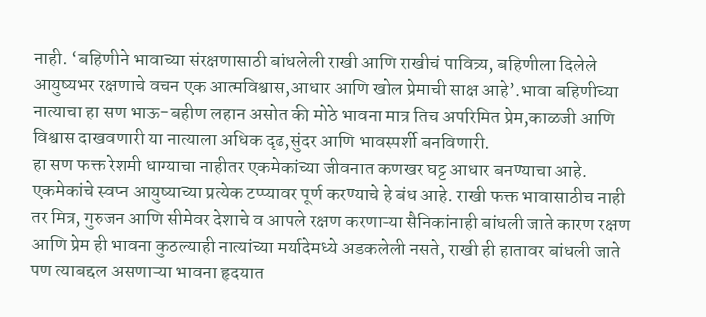नाही. ‘बहिणीने भावाच्या संरक्षणासाठी बांधलेली राखी आणि राखीचं पावित्र्य, बहिणीला दिलेले आयुष्यभर रक्षणाचे वचन एक आत्मविश्वास,आधार आणि खोल प्रेमाची साक्ष आहे’.भावा बहिणीच्या नात्याचा हा सण भाऊ-बहीण लहान असोत की मोठे भावना मात्र तिच अपरिमित प्रेम,काळजी आणि विश्वास दाखवणारी या नात्याला अधिक दृढ,सुंदर आणि भावस्पर्शी बनविणारी.
हा सण फक्त रेशमी धाग्याचा नाहीतर एकमेकांच्या जीवनात कणखर घट्ट आधार बनण्याचा आहे. एकमेकांचे स्वप्न आयुष्याच्या प्रत्येक टप्प्यावर पूर्ण करण्याचे हे बंध आहे. राखी फक्त भावासाठीच नाही तर मित्र, गुरुजन आणि सीमेवर देशाचे व आपले रक्षण करणाऱ्या सैनिकांनाही बांधली जाते कारण रक्षण आणि प्रेम ही भावना कुठल्याही नात्यांच्या मर्यादेमध्ये अडकलेली नसते, राखी ही हातावर बांधली जाते पण त्याबद्दल असणाऱ्या भावना हृदयात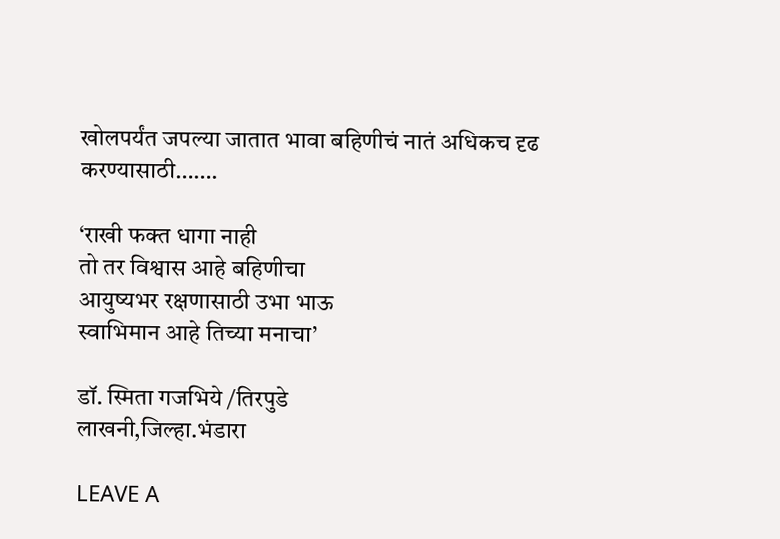खोलपर्यंत जपल्या जातात भावा बहिणीचं नातं अधिकच दृढ करण्यासाठी…….

‘राखी फक्त धागा नाही
तो तर विश्वास आहे बहिणीचा
आयुष्यभर रक्षणासाठी उभा भाऊ
स्वाभिमान आहे तिच्या मनाचा’

डॉ. स्मिता गजभिये /तिरपुडे
लाखनी,जिल्हा.भंडारा

LEAVE A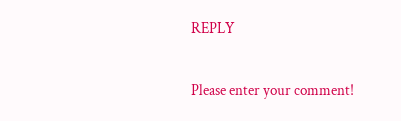REPLY

Please enter your comment!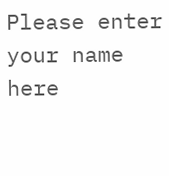Please enter your name here